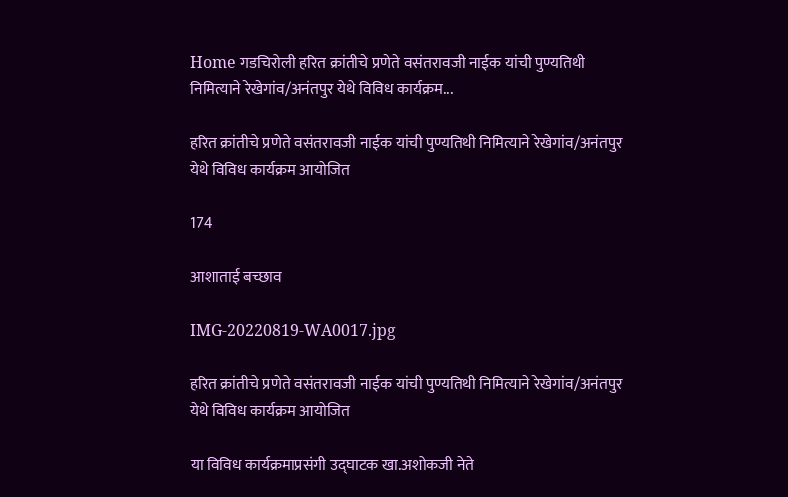Home गडचिरोली हरित क्रांतीचे प्रणेते वसंतरावजी नाईक यांची पुण्यतिथी निमित्याने रेखेगांव/अनंतपुर येथे विविध कार्यक्रम...

हरित क्रांतीचे प्रणेते वसंतरावजी नाईक यांची पुण्यतिथी निमित्याने रेखेगांव/अनंतपुर येथे विविध कार्यक्रम आयोजित

174

आशाताई बच्छाव

IMG-20220819-WA0017.jpg

हरित क्रांतीचे प्रणेते वसंतरावजी नाईक यांची पुण्यतिथी निमित्याने रेखेगांव/अनंतपुर येथे विविध कार्यक्रम आयोजित

या विविध कार्यक्रमाप्रसंगी उद्घाटक खा.अशोकजी नेते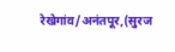रेखेगांव/अनंतपूर,(सुरज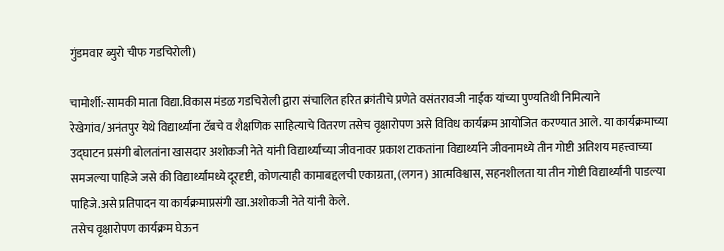गुंडमवार ब्युरो चीफ गडचिरोली)

चामोर्शी:-सामकी माता विद्या.विकास मंडळ गडचिरोली द्वारा संचालित हरित क्रांतीचे प्रणेते वसंतरावजी नाईक यांच्या पुण्यतिथी निमित्याने रेखेगांव/अनंतपुर येथे विद्यार्थ्यांना टॅबचे व शैक्षणिक साहित्याचे वितरण तसेच वृक्षारोपण असे विविध कार्यक्रम आयोजित करण्यात आले. या कार्यक्रमाच्या उद्घाटन प्रसंगी बोलतांना खासदार अशोकजी नेते यांनी विद्यार्थ्यांच्या जीवनावर प्रकाश टाकतांना विद्यार्थ्याने जीवनामध्ये तीन गोष्टी अतिशय महत्त्वाच्या समजल्या पाहिजे जसे की विद्यार्थ्यांमध्ये दूरदृष्टी, कोणत्याही कामाबद्दलची एकाग्रता, (लगन) आत्मविश्वास, सहनशीलता या तीन गोष्टी विद्यार्थ्यांनी पाडल्या पाहिजे.असे प्रतिपादन या कार्यक्रमाप्रसंगी खा.अशोकजी नेते यांनी केले.
तसेच वृक्षारोपण कार्यक्रम घेऊन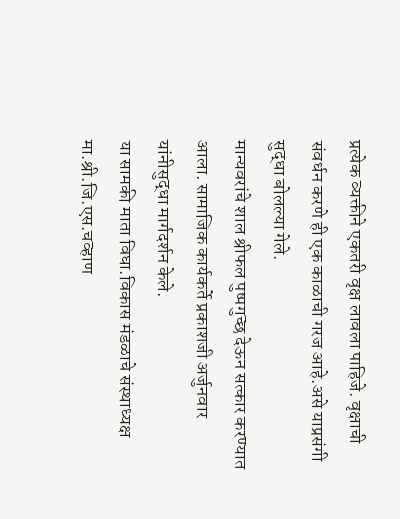प्रत्येक व्यक्तीने एकतरी वृक्ष लावला पाहिजे. वृक्षाची संवर्धन करणे ही एक काळाची गरज आहे.असे याप्रसंगी सुद्धा बोलल्या गेले.
मान्यवरांचे शाल श्रीफल पुष्पगुच्छ देऊन सत्कार करण्यात आला. सामाजिक कार्यकर्ते प्रकाशजी अर्जुनवार यांनीसुद्धा मार्गदर्शन केले.
या सामकी माता विघा.विकास मंडळाचे संस्थाध्यक्ष मा.श्री.जि.एस.चव्हाण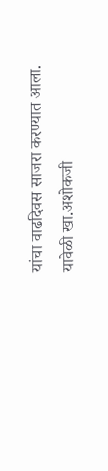यांचा वाढदिवस साजरा करण्यात आला.
यावेळी खा.अशोकजी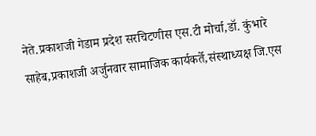नेते.प्रकाशजी गेडाम प्रदेश सरचिटणीस एस.टी मोर्चा,डॉ. कुंभारे साहेब,प्रकाशजी अर्जुनवार सामाजिक कार्यकर्ते,संस्थाध्यक्ष जि.एस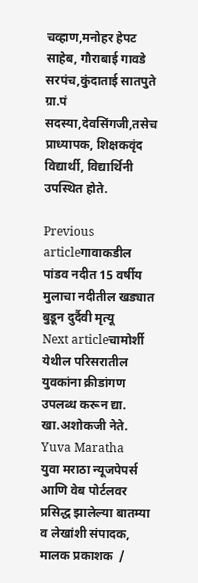चव्हाण,मनोहर हेपट साहेब, गौराबाई गावडे सरपंच,कुंदाताई सातपुते ग्रा.पं सदस्या,देवसिंगजी,तसेच प्राध्यापक, शिक्षकवृंद विद्यार्थी, विद्यार्थिनी उपस्थित होते.

Previous articleगावाकडील पांडव नदीत 15 वर्षीय मुलाचा नदीतील खड्यात बुडून दुर्दैवी मृत्यू
Next articleचामोर्शी येथील परिसरातील युवकांना क्रीडांगण उपलब्ध करून द्या. खा.अशोकजी नेते.
Yuva Maratha
युवा मराठा न्यूजपेपर्स आणि वेब पोर्टलवर प्रसिद्ध झालेल्या बातम्या व लेखांशी संपादक, मालक प्रकाशक  /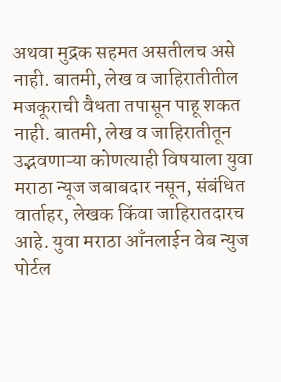अथवा मुद्रक सहमत असतीलच असे नाही. बातमी, लेख व जाहिरातीतील मजकूराची वैधता तपासून पाहू शकत नाही. बातमी, लेख व जाहिरातीतून उद्भवणाऱ्या कोणत्याही विषयाला युवा मराठा न्यूज जबाबदार नसून, संबंधित वार्ताहर, लेखक किंवा जाहिरातदारच आहे. युवा मराठा आँनलाईन वेब न्युज पोर्टल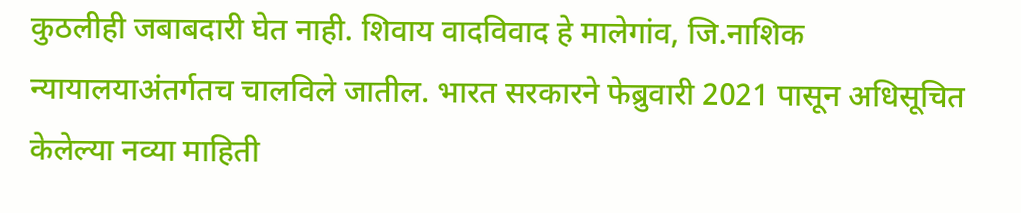कुठलीही जबाबदारी घेत नाही. शिवाय वादविवाद हे मालेगांव, जि.नाशिक न्यायालयाअंतर्गतच चालविले जातील. भारत सरकारने फेब्रुवारी 2021 पासून अधिसूचित केलेल्या नव्या माहिती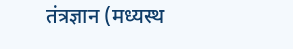तंत्रज्ञान (मध्यस्थ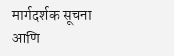मार्गदर्शक सूचना आणि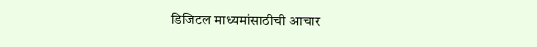डिजिटल माध्यमांसाठीची आचार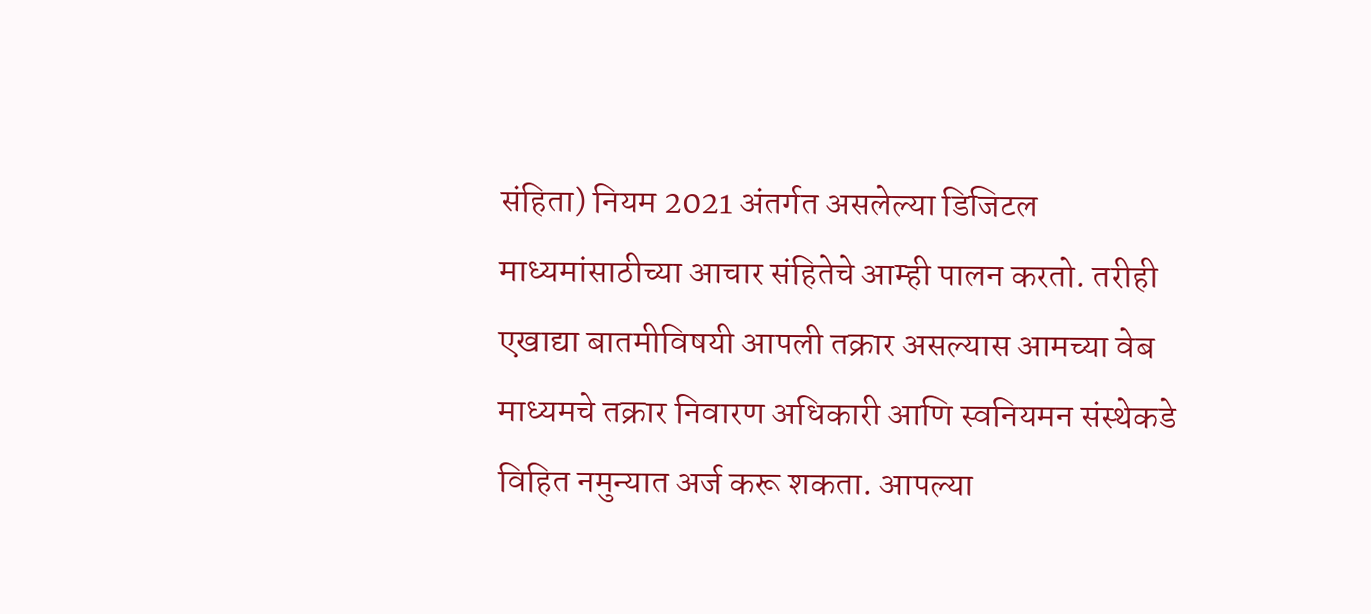संहिता) नियम 2021 अंतर्गत असलेल्या डिजिटल माध्यमांसाठीच्या आचार संहितेचे आम्ही पालन करतो. तरीही एखाद्या बातमीविषयी आपली तक्रार असल्यास आमच्या वेब माध्यमचे तक्रार निवारण अधिकारी आणि स्वनियमन संस्थेकडे विहित नमुन्यात अर्ज करू शकता. आपल्या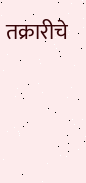तक्रारीचे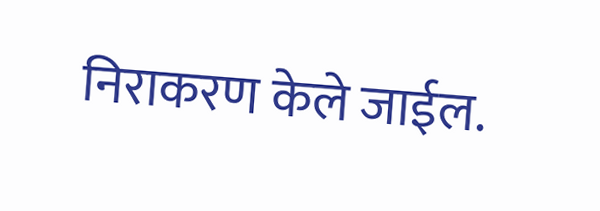निराकरण केले जाईल.